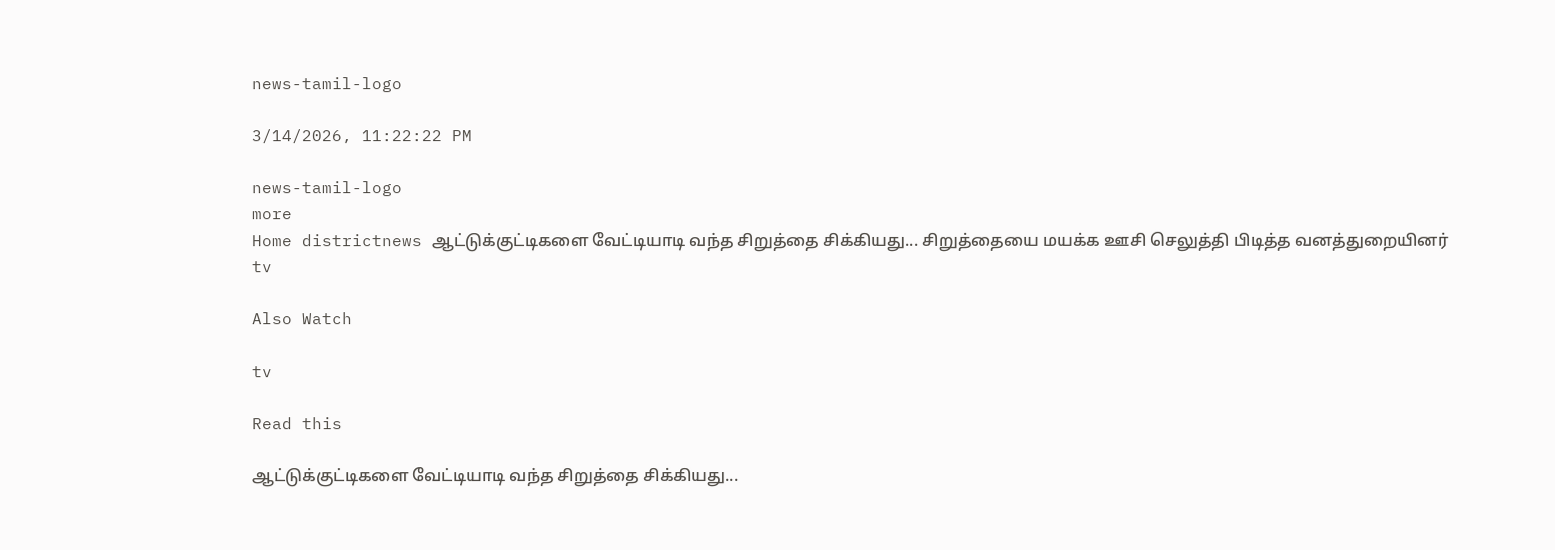news-tamil-logo

3/14/2026, 11:22:22 PM

news-tamil-logo
more
Home districtnews ஆட்டுக்குட்டிகளை வேட்டியாடி வந்த சிறுத்தை சிக்கியது... சிறுத்தையை மயக்க ஊசி செலுத்தி பிடித்த வனத்துறையினர்
tv

Also Watch

tv

Read this

ஆட்டுக்குட்டிகளை வேட்டியாடி வந்த சிறுத்தை சிக்கியது...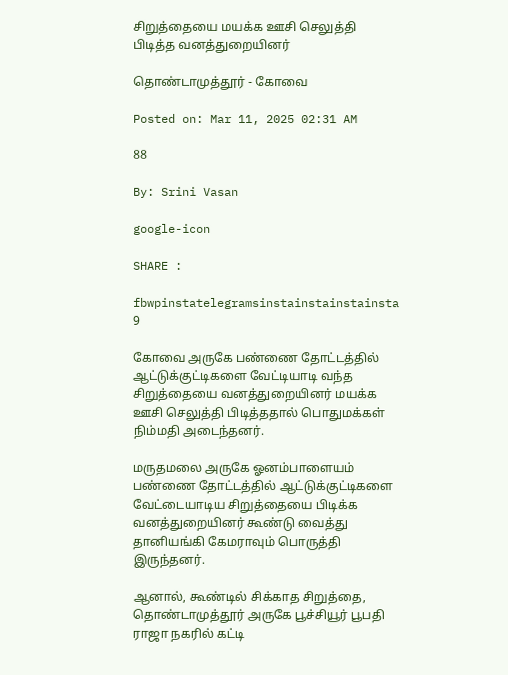சிறுத்தையை மயக்க ஊசி செலுத்தி பிடித்த வனத்துறையினர்

தொண்டாமுத்தூர் - கோவை

Posted on: Mar 11, 2025 02:31 AM

88

By: Srini Vasan

google-icon

SHARE :

fbwpinstatelegramsinstainstainstainsta
9

கோவை அருகே பண்ணை தோட்டத்தில் ஆட்டுக்குட்டிகளை வேட்டியாடி வந்த சிறுத்தையை வனத்துறையினர் மயக்க ஊசி செலுத்தி பிடித்ததால் பொதுமக்கள் நிம்மதி அடைந்தனர்.

மருதமலை அருகே ஓனம்பாளையம் பண்ணை தோட்டத்தில் ஆட்டுக்குட்டிகளை வேட்டையாடிய சிறுத்தையை பிடிக்க வனத்துறையினர் கூண்டு வைத்து தானியங்கி கேமராவும் பொருத்தி இருந்தனர்.

ஆனால், கூண்டில் சிக்காத சிறுத்தை, தொண்டாமுத்தூர் அருகே பூச்சியூர் பூபதி ராஜா நகரில் கட்டி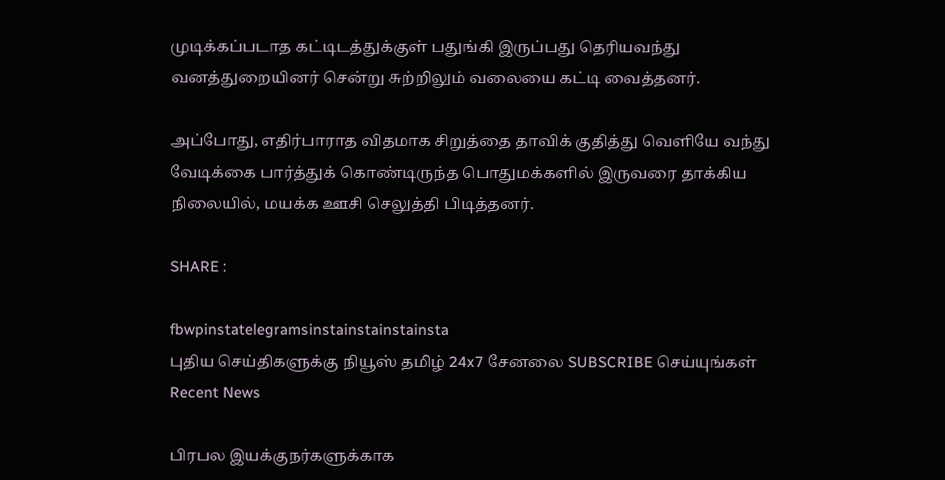முடிக்கப்படாத கட்டிடத்துக்குள் பதுங்கி இருப்பது தெரியவந்து வனத்துறையினர் சென்று சுற்றிலும் வலையை கட்டி வைத்தனர்.

அப்போது, எதிர்பாராத விதமாக சிறுத்தை தாவிக் குதித்து வெளியே வந்து வேடிக்கை பார்த்துக் கொண்டிருந்த பொதுமக்களில் இருவரை தாக்கிய நிலையில், மயக்க ஊசி செலுத்தி பிடித்தனர்.

SHARE :

fbwpinstatelegramsinstainstainstainsta
புதிய செய்திகளுக்கு நியூஸ் தமிழ் 24x7 சேனலை SUBSCRIBE செய்யுங்கள்
Recent News

பிரபல இயக்குநர்களுக்காக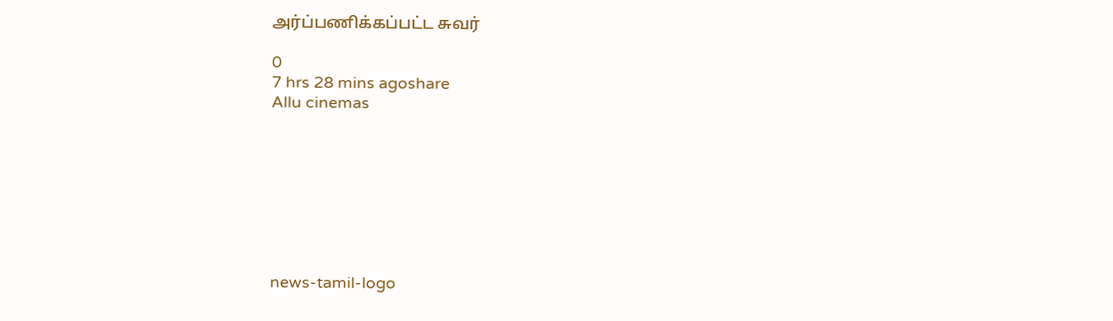அர்ப்பணிக்கப்பட்ட சுவர்

0
7 hrs 28 mins agoshare
Allu cinemas








news-tamil-logo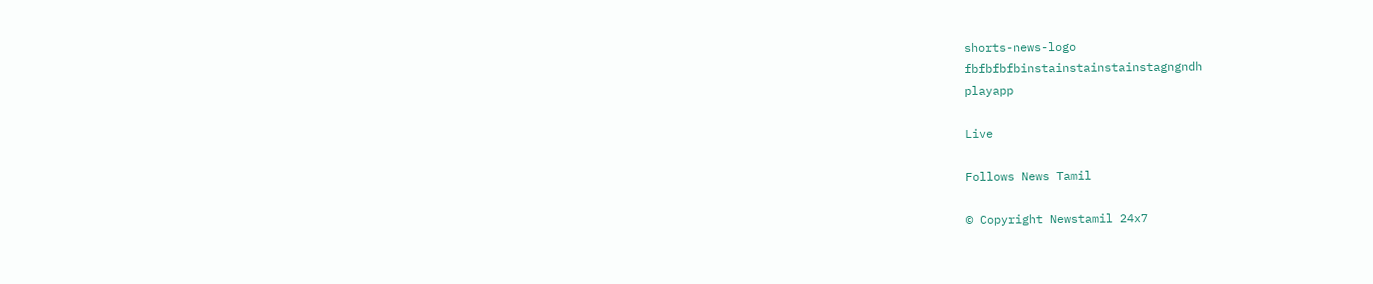shorts-news-logo
fbfbfbfbinstainstainstainstagngndh
playapp

Live

Follows News Tamil

© Copyright Newstamil 24x7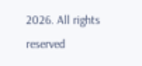2026. All rights reserved